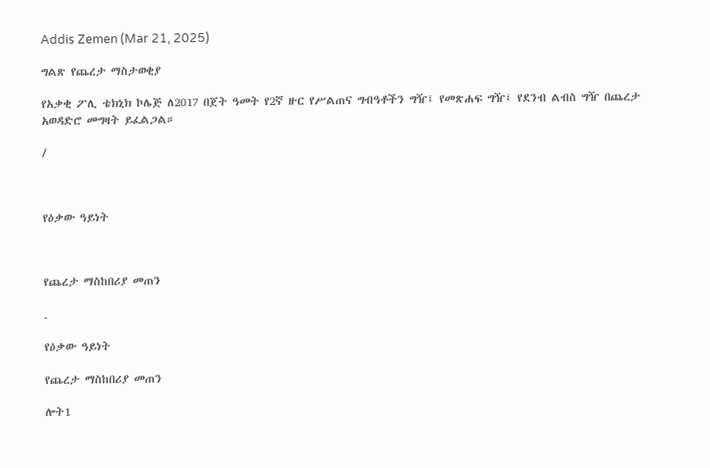Addis Zemen (Mar 21, 2025)

ግልጽ የጨረታ ማስታወቂያ

የአቃቂ ፖሊ ቴክኒክ ኮሌጅ ለ2017 በጀት ዓመት የ2ኛ ዙር የሥልጠና ግብዓቶችን ግዥ፤ የመጽሐፍ ግዥ፤ የደንብ ልብስ ግዥ በጨረታ አወዳድሮ መግዛት ይፈልጋል።

/



የዕቃው ዓይነት



የጨረታ ማስከበሪያ መጠን

.

የዕቃው ዓይነት

የጨረታ ማስከበሪያ መጠን

ሎት1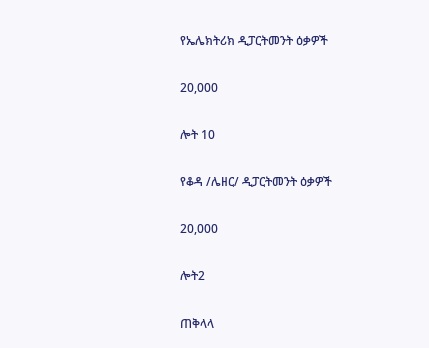የኤሌክትሪክ ዲፓርትመንት ዕቃዎች

20,000

ሎት 10

የቆዳ /ሌዘር/ ዲፓርትመንት ዕቃዎች

20,000

ሎት2

ጠቅላላ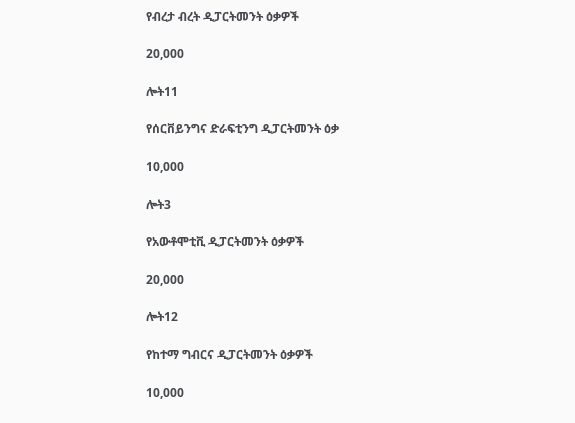የብረታ ብረት ዲፓርትመንት ዕቃዎች

20,000

ሎት11

የሰርቨይንግና ድራፍቲንግ ዲፓርትመንት ዕቃ

10,000

ሎት3

የአውቶሞቲቪ ዲፓርትመንት ዕቃዎች

20,000

ሎት12

የከተማ ግብርና ዲፓርትመንት ዕቃዎች

10,000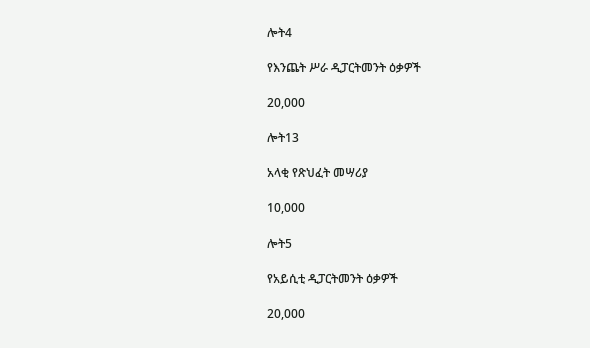ሎት4

የእንጨት ሥራ ዲፓርትመንት ዕቃዎች

20,000

ሎት13

አላቂ የጽህፈት መሣሪያ

10,000

ሎት5

የአይሲቲ ዲፓርትመንት ዕቃዎች

20,000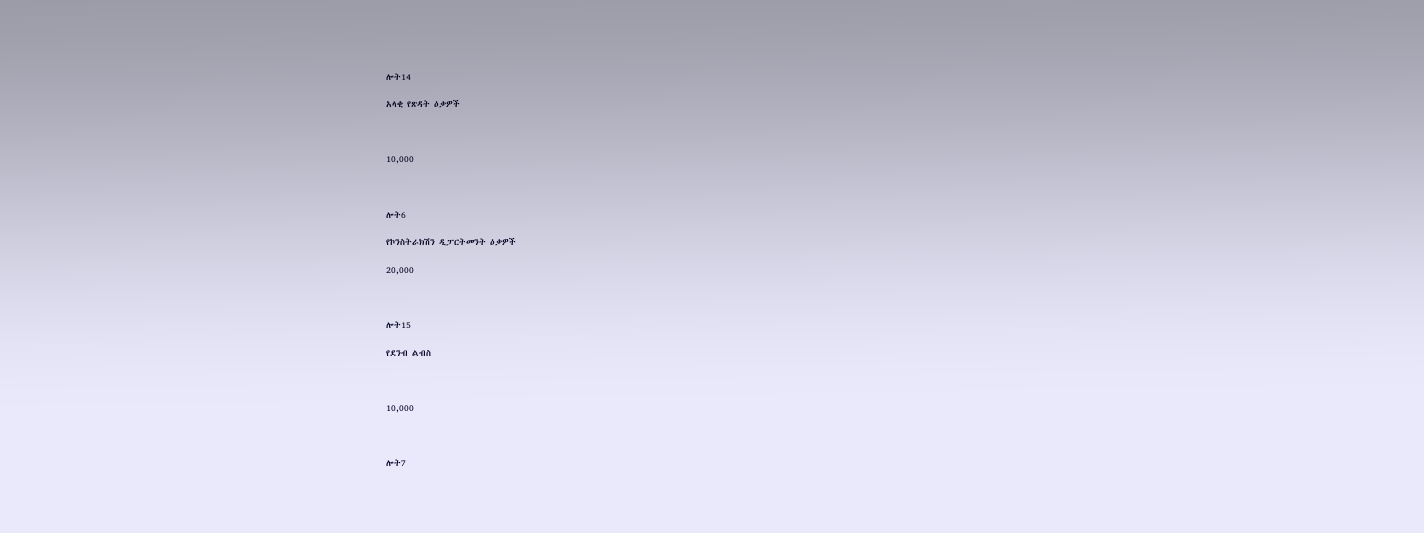ሎት14

አላቂ የጽዳት ዕቃዎች



10,000



ሎት6

የኮንስትራክሽን ዲፓርትመንት ዕቃዎች

20,000



ሎት15

የደንብ ልብስ



10,000



ሎት7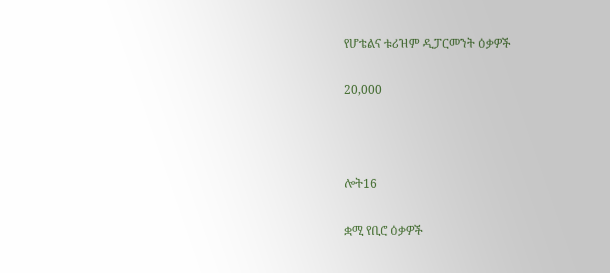የሆቴልና ቱሪዝም ዲፓርመንት ዕቃዎች

20,000



ሎት16

ቋሚ የቢሮ ዕቃዎች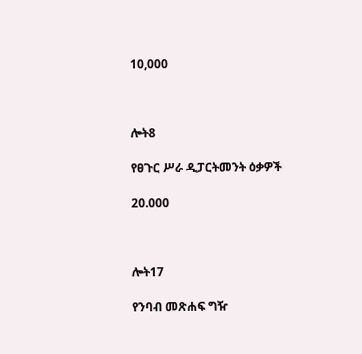10,000



ሎት8

የፀጉር ሥራ ዲፓርትመንት ዕቃዎች

20.000



ሎት17

የንባብ መጽሐፍ ግዥ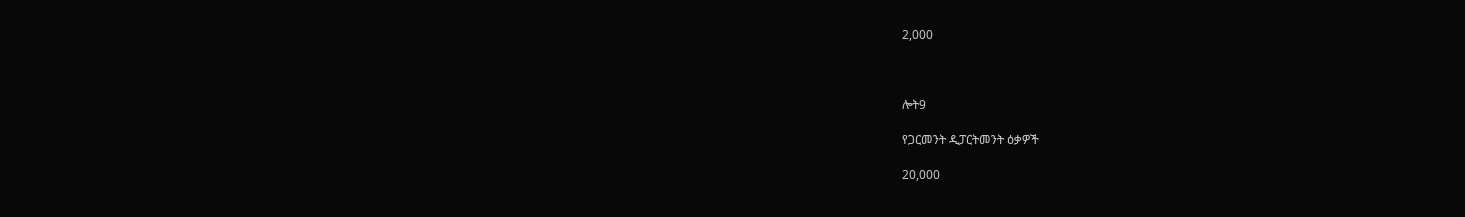2,000



ሎት9

የጋርመንት ዲፓርትመንት ዕቃዎች

20,000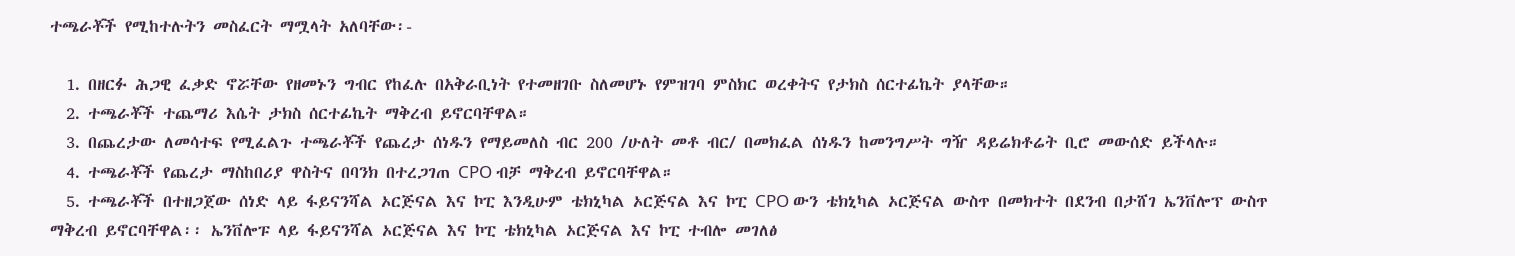ተጫራቾች የሚከተሉትን መስፈርት ማሟላት አለባቸው፡-

  1. በዘርፉ ሕጋዊ ፈቃድ ኖሯቸው የዘመኑን ግብር የከፈሉ በአቅራቢነት የተመዘገቡ ስለመሆኑ የምዝገባ ምስክር ወረቀትና የታክስ ሰርተፊኬት ያላቸው።
  2. ተጫራቾች ተጨማሪ እሴት ታክስ ሰርተፊኬት ማቅረብ ይኖርባቸዋል።
  3. በጨረታው ለመሳተፍ የሚፈልጉ ተጫራቾች የጨረታ ሰነዱን የማይመለስ ብር 200 /ሁለት መቶ ብር/ በመክፈል ሰነዱን ከመንግሥት ግዥ ዳይሬክቶሬት ቢሮ መውሰድ ይችላሉ።
  4. ተጫራቾች የጨረታ ማስከበሪያ ዋስትና በባንክ በተረጋገጠ CPO ብቻ ማቅረብ ይኖርባቸዋል።
  5. ተጫራቾች በተዘጋጀው ሰነድ ላይ ፋይናንሻል ኦርጅናል እና ኮፒ እንዲሁም ቴክኒካል ኦርጅናል እና ኮፒ CPO ውን ቴክኒካል ኦርጅናል ውስጥ በመክተት በደንብ በታሸገ ኤንቨሎፕ ውስጥ ማቅረብ ይኖርባቸዋል፡፡ ኤንቨሎፑ ላይ ፋይናንሻል ኦርጅናል እና ኮፒ ቴክኒካል ኦርጅናል እና ኮፒ ተብሎ መገለፅ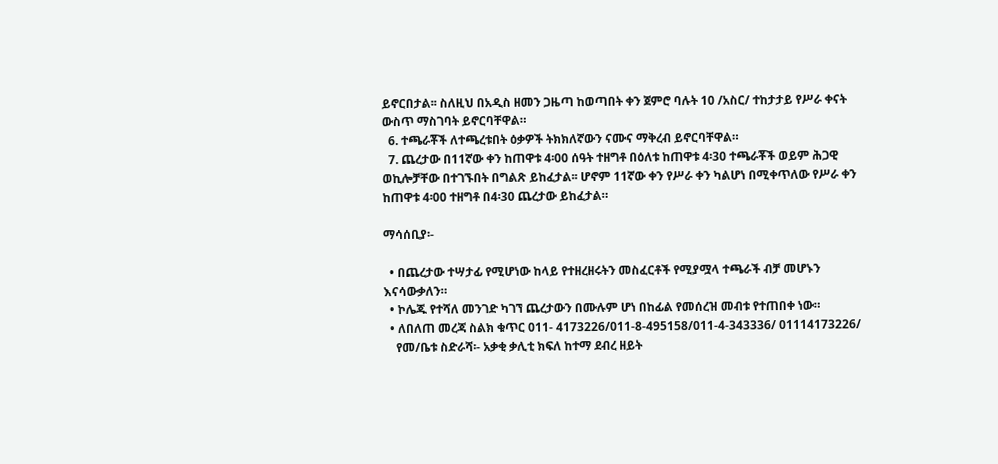ይኖርበታል፡፡ ስለዚህ በአዲስ ዘመን ጋዜጣ ከወጣበት ቀን ጀምሮ ባሉት 10 /አስር/ ተከታታይ የሥራ ቀናት ውስጥ ማስገባት ይኖርባቸዋል።
  6. ተጫራቾች ለተጫረቱበት ዕቃዎች ትክክለኛውን ናሙና ማቅረብ ይኖርባቸዋል።
  7. ጨረታው በ11ኛው ቀን ከጠዋቱ 4፡00 ሰዓት ተዘግቶ በዕለቱ ከጠዋቱ 4፡30 ተጫራቾች ወይም ሕጋዊ ወኪሎቻቸው በተገኙበት በግልጽ ይከፈታል፡፡ ሆኖም 11ኛው ቀን የሥራ ቀን ካልሆነ በሚቀጥለው የሥራ ቀን ከጠዋቱ 4፡00 ተዘግቶ በ4፡30 ጨረታው ይከፈታል።

ማሳሰቢያ፡-

  • በጨረታው ተሣታፊ የሚሆነው ከላይ የተዘረዘሩትን መስፈርቶች የሚያሟላ ተጫራች ብቻ መሆኑን እናሳውቃለን።
  • ኮሌጁ የተሻለ መንገድ ካገኘ ጨረታውን በሙሉም ሆነ በከፊል የመሰረዝ መብቱ የተጠበቀ ነው።
  • ለበለጠ መረጃ ስልክ ቁጥር 011- 4173226/011-8-495158/011-4-343336/ 01114173226/
    የመ/ቤቱ ስድራሻ፡- አቃቂ ቃሊቲ ክፍለ ከተማ ደብረ ዘይት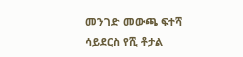መንገድ መውጫ ፍተሻ ሳይደርስ የሺ ቶታል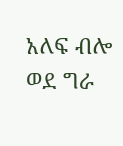አለፍ ብሎ ወደ ግራ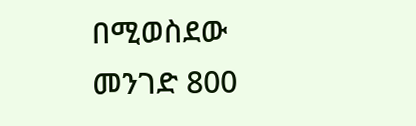በሚወስደው መንገድ 800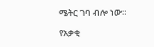ሜትር ገባ ብሎ ነው።

የአቃቂ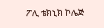ፖሊ ቴክኒክ ኮሌጅ